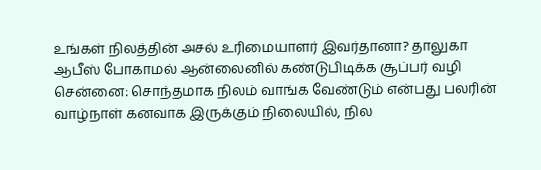உங்கள் நிலத்தின் அசல் உரிமையாளர் இவர்தானா? தாலுகா ஆபீஸ் போகாமல் ஆன்லைனில் கண்டுபிடிக்க சூப்பர் வழி
சென்னை: சொந்தமாக நிலம் வாங்க வேண்டும் என்பது பலரின் வாழ்நாள் கனவாக இருக்கும் நிலையில், நில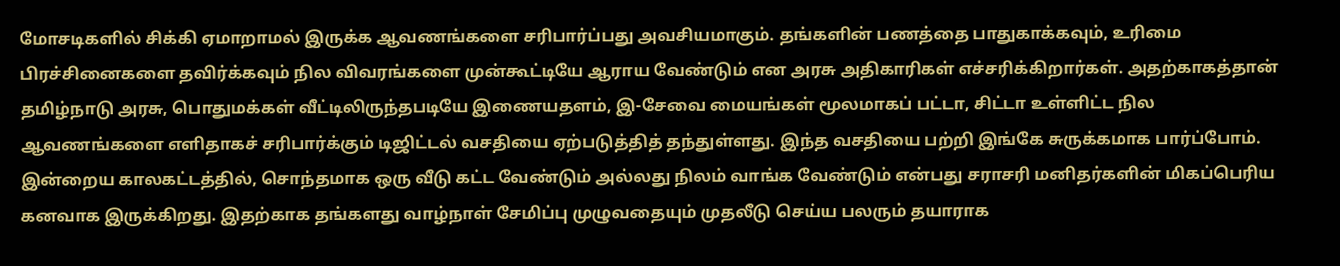மோசடிகளில் சிக்கி ஏமாறாமல் இருக்க ஆவணங்களை சரிபார்ப்பது அவசியமாகும். தங்களின் பணத்தை பாதுகாக்கவும், உரிமை பிரச்சினைகளை தவிர்க்கவும் நில விவரங்களை முன்கூட்டியே ஆராய வேண்டும் என அரசு அதிகாரிகள் எச்சரிக்கிறார்கள். அதற்காகத்தான் தமிழ்நாடு அரசு, பொதுமக்கள் வீட்டிலிருந்தபடியே இணையதளம், இ-சேவை மையங்கள் மூலமாகப் பட்டா, சிட்டா உள்ளிட்ட நில ஆவணங்களை எளிதாகச் சரிபார்க்கும் டிஜிட்டல் வசதியை ஏற்படுத்தித் தந்துள்ளது. இந்த வசதியை பற்றி இங்கே சுருக்கமாக பார்ப்போம்.
இன்றைய காலகட்டத்தில், சொந்தமாக ஒரு வீடு கட்ட வேண்டும் அல்லது நிலம் வாங்க வேண்டும் என்பது சராசரி மனிதர்களின் மிகப்பெரிய கனவாக இருக்கிறது. இதற்காக தங்களது வாழ்நாள் சேமிப்பு முழுவதையும் முதலீடு செய்ய பலரும் தயாராக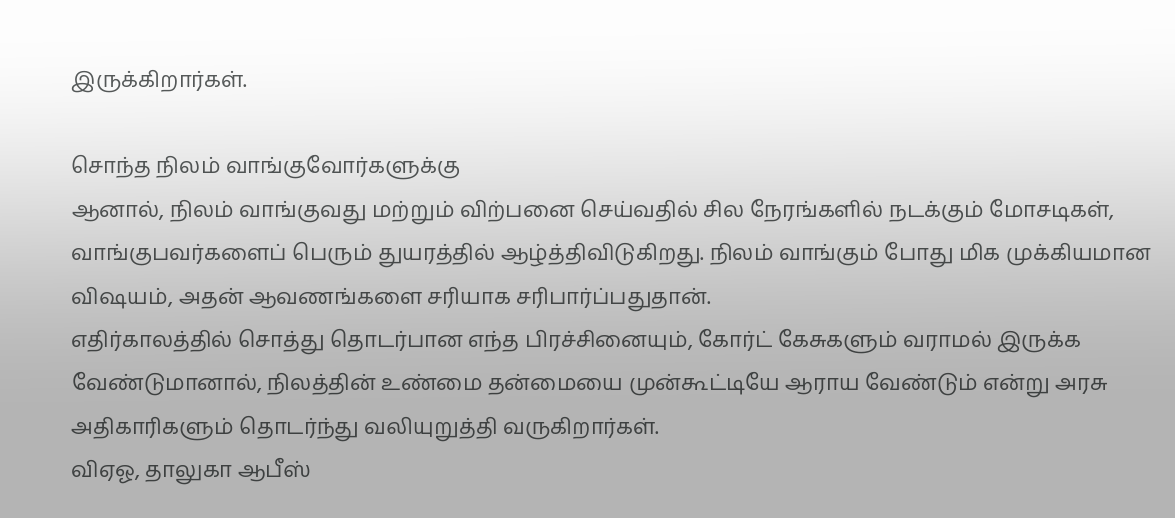இருக்கிறார்கள்.

சொந்த நிலம் வாங்குவோர்களுக்கு
ஆனால், நிலம் வாங்குவது மற்றும் விற்பனை செய்வதில் சில நேரங்களில் நடக்கும் மோசடிகள், வாங்குபவர்களைப் பெரும் துயரத்தில் ஆழ்த்திவிடுகிறது. நிலம் வாங்கும் போது மிக முக்கியமான விஷயம், அதன் ஆவணங்களை சரியாக சரிபார்ப்பதுதான்.
எதிர்காலத்தில் சொத்து தொடர்பான எந்த பிரச்சினையும், கோர்ட் கேசுகளும் வராமல் இருக்க வேண்டுமானால், நிலத்தின் உண்மை தன்மையை முன்கூட்டியே ஆராய வேண்டும் என்று அரசு அதிகாரிகளும் தொடர்ந்து வலியுறுத்தி வருகிறார்கள்.
விஏஓ, தாலுகா ஆபீஸ்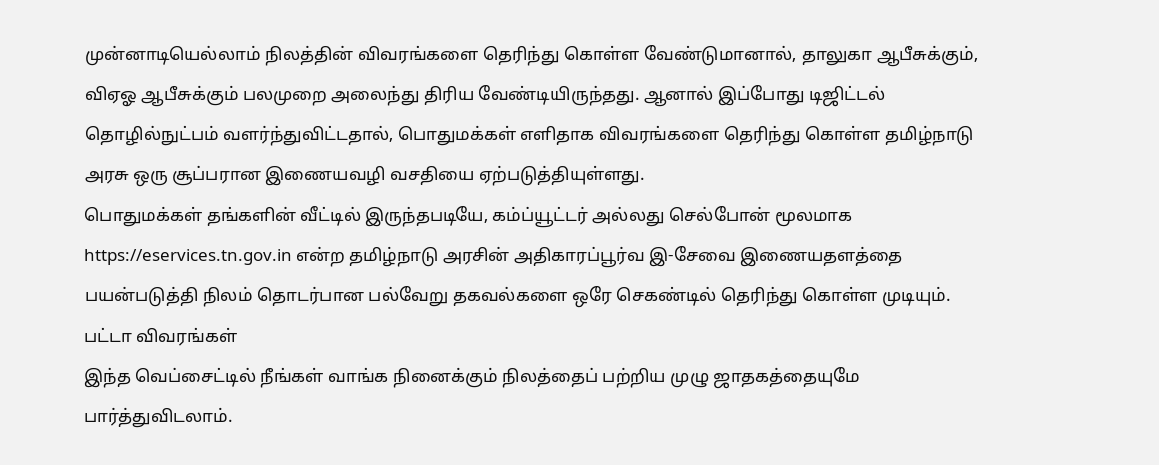முன்னாடியெல்லாம் நிலத்தின் விவரங்களை தெரிந்து கொள்ள வேண்டுமானால், தாலுகா ஆபீசுக்கும், விஏஓ ஆபீசுக்கும் பலமுறை அலைந்து திரிய வேண்டியிருந்தது. ஆனால் இப்போது டிஜிட்டல் தொழில்நுட்பம் வளர்ந்துவிட்டதால், பொதுமக்கள் எளிதாக விவரங்களை தெரிந்து கொள்ள தமிழ்நாடு அரசு ஒரு சூப்பரான இணையவழி வசதியை ஏற்படுத்தியுள்ளது.
பொதுமக்கள் தங்களின் வீட்டில் இருந்தபடியே, கம்ப்யூட்டர் அல்லது செல்போன் மூலமாக https://eservices.tn.gov.in என்ற தமிழ்நாடு அரசின் அதிகாரப்பூர்வ இ-சேவை இணையதளத்தை பயன்படுத்தி நிலம் தொடர்பான பல்வேறு தகவல்களை ஒரே செகண்டில் தெரிந்து கொள்ள முடியும்.
பட்டா விவரங்கள்
இந்த வெப்சைட்டில் நீங்கள் வாங்க நினைக்கும் நிலத்தைப் பற்றிய முழு ஜாதகத்தையுமே பார்த்துவிடலாம்.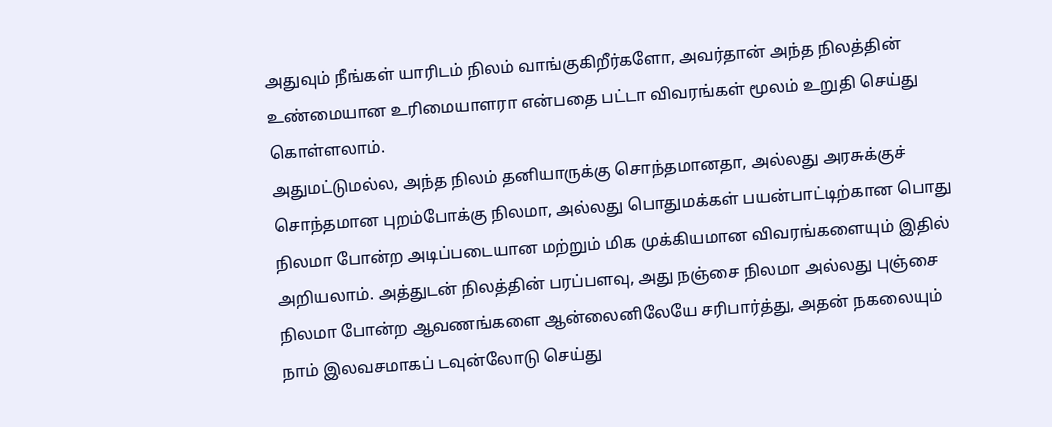அதுவும் நீங்கள் யாரிடம் நிலம் வாங்குகிறீர்களோ, அவர்தான் அந்த நிலத்தின் உண்மையான உரிமையாளரா என்பதை பட்டா விவரங்கள் மூலம் உறுதி செய்து கொள்ளலாம்.
அதுமட்டுமல்ல, அந்த நிலம் தனியாருக்கு சொந்தமானதா, அல்லது அரசுக்குச் சொந்தமான புறம்போக்கு நிலமா, அல்லது பொதுமக்கள் பயன்பாட்டிற்கான பொது நிலமா போன்ற அடிப்படையான மற்றும் மிக முக்கியமான விவரங்களையும் இதில் அறியலாம். அத்துடன் நிலத்தின் பரப்பளவு, அது நஞ்சை நிலமா அல்லது புஞ்சை நிலமா போன்ற ஆவணங்களை ஆன்லைனிலேயே சரிபார்த்து, அதன் நகலையும் நாம் இலவசமாகப் டவுன்லோடு செய்து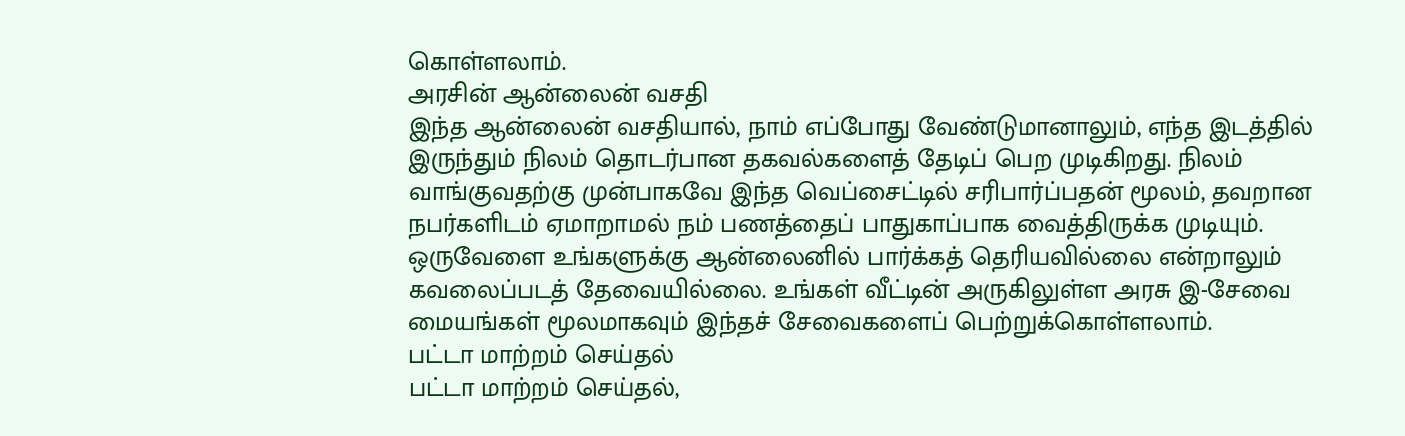கொள்ளலாம்.
அரசின் ஆன்லைன் வசதி
இந்த ஆன்லைன் வசதியால், நாம் எப்போது வேண்டுமானாலும், எந்த இடத்தில் இருந்தும் நிலம் தொடர்பான தகவல்களைத் தேடிப் பெற முடிகிறது. நிலம் வாங்குவதற்கு முன்பாகவே இந்த வெப்சைட்டில் சரிபார்ப்பதன் மூலம், தவறான நபர்களிடம் ஏமாறாமல் நம் பணத்தைப் பாதுகாப்பாக வைத்திருக்க முடியும்.
ஒருவேளை உங்களுக்கு ஆன்லைனில் பார்க்கத் தெரியவில்லை என்றாலும் கவலைப்படத் தேவையில்லை. உங்கள் வீட்டின் அருகிலுள்ள அரசு இ-சேவை மையங்கள் மூலமாகவும் இந்தச் சேவைகளைப் பெற்றுக்கொள்ளலாம்.
பட்டா மாற்றம் செய்தல்
பட்டா மாற்றம் செய்தல்,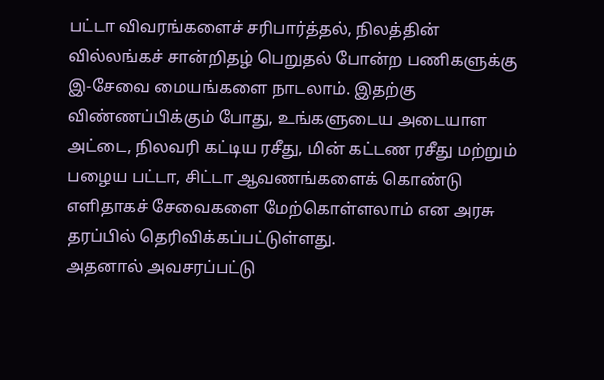பட்டா விவரங்களைச் சரிபார்த்தல், நிலத்தின் வில்லங்கச் சான்றிதழ் பெறுதல் போன்ற பணிகளுக்கு இ-சேவை மையங்களை நாடலாம். இதற்கு விண்ணப்பிக்கும் போது, உங்களுடைய அடையாள அட்டை, நிலவரி கட்டிய ரசீது, மின் கட்டண ரசீது மற்றும் பழைய பட்டா, சிட்டா ஆவணங்களைக் கொண்டு எளிதாகச் சேவைகளை மேற்கொள்ளலாம் என அரசு தரப்பில் தெரிவிக்கப்பட்டுள்ளது.
அதனால் அவசரப்பட்டு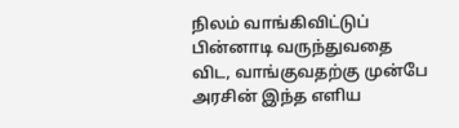நிலம் வாங்கிவிட்டுப் பின்னாடி வருந்துவதை விட, வாங்குவதற்கு முன்பே அரசின் இந்த எளிய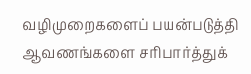வழிமுறைகளைப் பயன்படுத்தி ஆவணங்களை சரிபார்த்துக்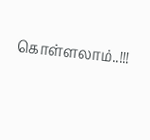கொள்ளலாம்..!!!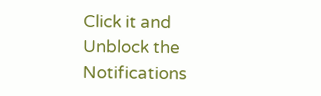Click it and Unblock the Notifications